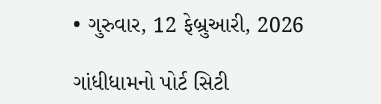• ગુરુવાર, 12 ફેબ્રુઆરી, 2026

ગાંધીધામનો પોર્ટ સિટી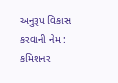અનુરૂપ વિકાસ કરવાની નેમ : કમિશનર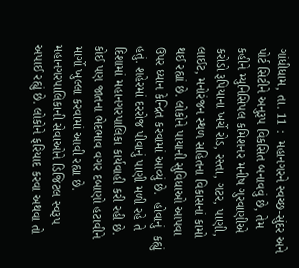ગાંધીધામ, તા. 11 :  મહાનગરને સ્વચ્છ-સુંદર અને પોર્ટ સિટીને અનુરૂપ વિકસિત બનાવવું છે, તેમ કહીને મ્યુનિસિપલ કમિશનર મનીષ ગુરવાણીએ કરોડો રૂપિયાના ખર્ચે રોડ, રસ્તા, ગટર, પાણી, લાઈટ, મનોરંજન સ્થળ સહિતના વિકાસનાં કામો થઈ રહ્યાં છે. લોકોને પાયાની સુવિધાઓ આપવા ઉપર ધ્યાન કેન્દ્રિત કરવામાં આવ્યું છે.  હોવાનું  કહ્યું હતું. શહેરમાં દરરોજ પીવાનું પાણી મળી રહે તે દિશામાં મહાનગરપાલિકા કાર્યવાહી કરી રહી છે. કોઈ પણ જાતના ભેદભાવ વગર દબાણો હટાવીને માર્ગો ખુલ્લા કરવામાં આવી રહ્યા છે. મહાનગરપાલિકાની સેવાઓને ડિજિટલ સ્વરૂપ અપાઈ રહ્યું છે. લોકોને ફરિયાદ કરવા અથવા તો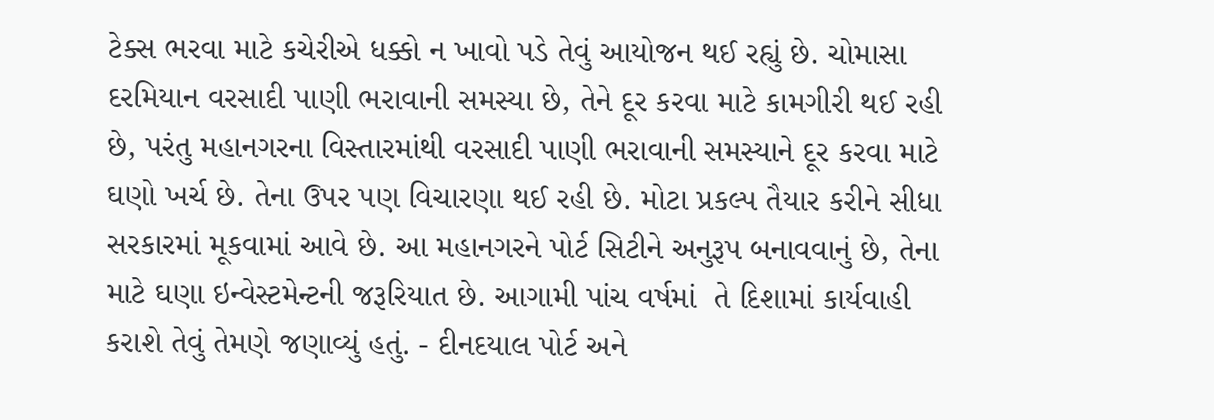ટેક્સ ભરવા માટે કચેરીએ ધક્કો ન ખાવો પડે તેવું આયોજન થઈ રહ્યું છે. ચોમાસા દરમિયાન વરસાદી પાણી ભરાવાની સમસ્યા છે, તેને દૂર કરવા માટે કામગીરી થઈ રહી છે, પરંતુ મહાનગરના વિસ્તારમાંથી વરસાદી પાણી ભરાવાની સમસ્યાને દૂર કરવા માટે ઘણો ખર્ચ છે. તેના ઉપર પણ વિચારણા થઈ રહી છે. મોટા પ્રકલ્પ તૈયાર કરીને સીધા સરકારમાં મૂકવામાં આવે છે. આ મહાનગરને પોર્ટ સિટીને અનુરૂપ બનાવવાનું છે, તેના માટે ઘણા ઇન્વેસ્ટમેન્ટની જરૂરિયાત છે. આગામી પાંચ વર્ષમાં  તે દિશામાં કાર્યવાહી કરાશે તેવું તેમણે જણાવ્યું હતું. - દીનદયાલ પોર્ટ અને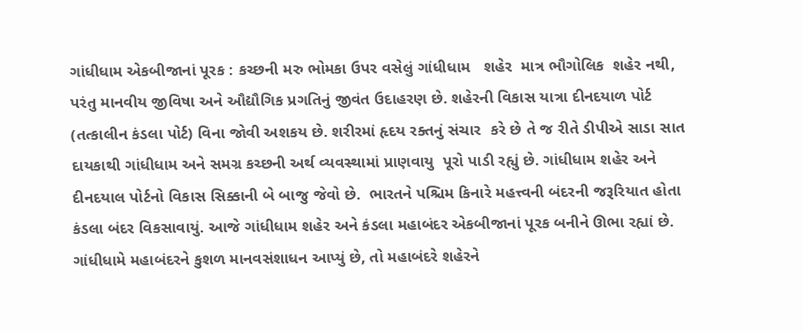ગાંધીધામ એકબીજાનાં પૂરક : કચ્છની મરુ ભોમકા ઉપર વસેલું ગાંધીધામ   શહેર  માત્ર ભૌગોલિક  શહેર નથી, પરંતુ માનવીય જીવિષા અને ઔદ્યૌગિક પ્રગતિનું જીવંત ઉદાહરણ છે. શહેરની વિકાસ યાત્રા દીનદયાળ પોર્ટ (તત્કાલીન કંડલા પોર્ટ) વિના જોવી અશકય છે. શરીરમાં હૃદય રક્તનું સંચાર  કરે છે તે જ રીતે ડીપીએ સાડા સાત દાયકાથી ગાંધીધામ અને સમગ્ર કચ્છની અર્થ વ્યવસ્થામાં પ્રાણવાયુ  પૂરો પાડી રહ્યું છે. ગાંધીધામ શહેર અને દીનદયાલ પોર્ટનો વિકાસ સિક્કાની બે બાજુ જેવો છે.  ભારતને પશ્ચિમ કિનારે મહત્ત્વની બંદરની જરૂરિયાત હોતા કંડલા બંદર વિકસાવાયું. આજે ગાંધીધામ શહેર અને કંડલા મહાબંદર એકબીજાનાં પૂરક બનીને ઊભા રહ્યાં છે.  ગાંધીધામે મહાબંદરને કુશળ માનવસંશાધન આપ્યું છે, તો મહાબંદરે શહેરને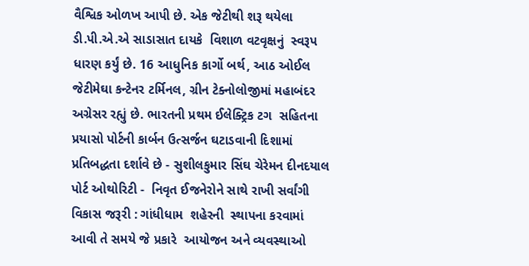વૈશ્વિક ઓળખ આપી છે. એક જેટીથી શરૂ થયેલા ડી.પી.એ.એ સાડાસાત દાયકે  વિશાળ વટવૃક્ષનું  સ્વરૂપ ધારણ કર્યું છે. 16 આધુનિક કાર્ગો બર્થ, આઠ ઓઈલ જેટીમેઘા કન્ટેનર ટર્મિનલ, ગ્રીન ટેક્નોલોજીમાં મહાબંદર અગ્રેસર રહ્યું છે. ભારતની પ્રથમ ઈલેક્ટ્રિક ટગ  સહિતના પ્રયાસો પોર્ટની કાર્બન ઉત્સર્જન ઘટાડવાની દિશામાં પ્રતિબદ્ધતા દર્શાવે છે - સુશીલકુમાર સિંઘ ચેરેમન દીનદયાલ પોર્ટ ઓથોરિટી -  નિવૃત ઈજનેરોને સાથે રાખી સર્વાંગી વિકાસ જરૂરી : ગાંધીધામ  શહેરની  સ્થાપના કરવામાં આવી તે સમયે જે પ્રકારે  આયોજન અને વ્યવસ્થાઓ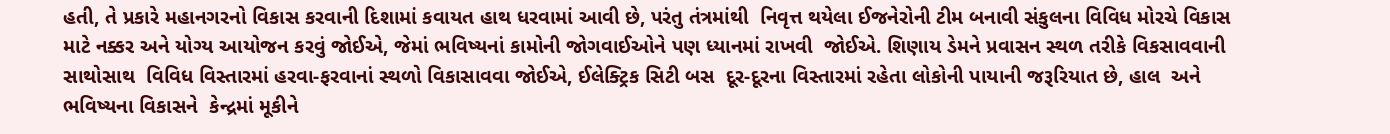હતી, તે પ્રકારે મહાનગરનો વિકાસ કરવાની દિશામાં કવાયત હાથ ધરવામાં આવી છે, પરંતુ તંત્રમાંથી  નિવૃત્ત થયેલા ઈજનેરોની ટીમ બનાવી સંકુલના વિવિધ મોરચે વિકાસ માટે નક્કર અને યોગ્ય આયોજન કરવું જોઈએ, જેમાં ભવિષ્યનાં કામોની જોગવાઈઓને પણ ધ્યાનમાં રાખવી  જોઈએ. શિણાય ડેમને પ્રવાસન સ્થળ તરીકે વિકસાવવાની સાથોસાથ  વિવિધ વિસ્તારમાં હરવા-ફરવાનાં સ્થળો વિકાસાવવા જોઈએ, ઈલેક્ટ્રિક સિટી બસ  દૂર-દૂરના વિસ્તારમાં રહેતા લોકોની પાયાની જરૂરિયાત છે, હાલ  અને ભવિષ્યના વિકાસને  કેન્દ્રમાં મૂકીને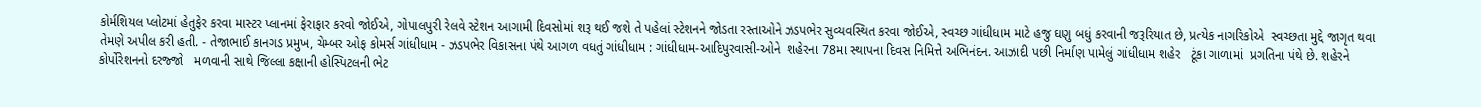કોર્મશિયલ પ્લોટમાં હેતુફેર કરવા માસ્ટર પ્લાનમાં ફેરાફાર કરવો જોઈએ, ગોપાલપુરી રેલવે સ્ટેશન આગામી દિવસોમાં શરૂ થઈ જશે તે પહેલાં સ્ટેશનને જોડતા રસ્તાઓને ઝડપભેર સુવ્યવસ્થિત કરવા જોઈએ, સ્વચ્છ ગાંધીધામ માટે હજુ ઘણુ બધું કરવાની જરૂરિયાત છે, પ્રત્યેક નાગરિકોએ  સ્વચ્છતા મુદ્દે જાગૃત થવા તેમણે અપીલ કરી હતી. - તેજાભાઈ કાનગડ પ્રમુખ, ચેમ્બર ઓફ કોમર્સ ગાંધીધામ - ઝડપભેર વિકાસના પંથે આગળ વધતું ગાંધીધામ : ગાંધીધામ-આદિપુરવાસી-ઓને  શહેરના 78મા સ્થાપના દિવસ નિમિત્તે અભિનંદન. આઝાદી પછી નિર્માણ પામેલું ગાંધીધામ શહેર   ટૂંકા ગાળામાં  પ્રગતિના પંથે છે. શહેરને  કોર્પોરેશનનો દરજ્જો   મળવાની સાથે જિલ્લા કક્ષાની હોસ્પિટલની ભેટ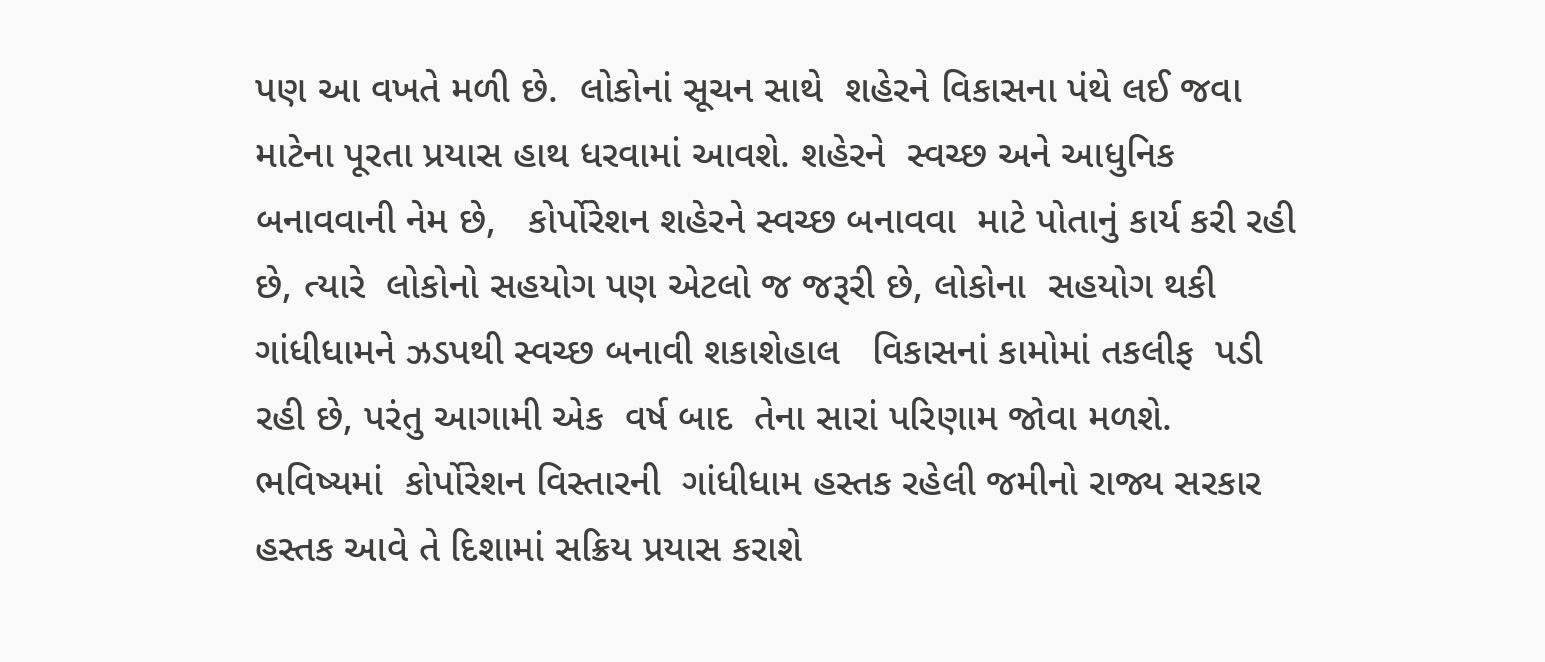પણ આ વખતે મળી છે.  લોકોનાં સૂચન સાથે  શહેરને વિકાસના પંથે લઈ જવા માટેના પૂરતા પ્રયાસ હાથ ધરવામાં આવશે. શહેરને  સ્વચ્છ અને આધુનિક બનાવવાની નેમ છે,   કોર્પોરેશન શહેરને સ્વચ્છ બનાવવા  માટે પોતાનું કાર્ય કરી રહી છે, ત્યારે  લોકોનો સહયોગ પણ એટલો જ જરૂરી છે, લોકોના  સહયોગ થકી ગાંધીધામને ઝડપથી સ્વચ્છ બનાવી શકાશેહાલ   વિકાસનાં કામોમાં તકલીફ  પડી રહી છે, પરંતુ આગામી એક  વર્ષ બાદ  તેના સારાં પરિણામ જોવા મળશે. ભવિષ્યમાં  કોર્પોરેશન વિસ્તારની  ગાંધીધામ હસ્તક રહેલી જમીનો રાજ્ય સરકાર હસ્તક આવે તે દિશામાં સક્રિય પ્રયાસ કરાશે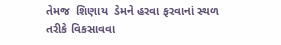તેમજ  શિણાય  ડેમને હરવા ફરવાનાં સ્થળ તરીકે વિકસાવવા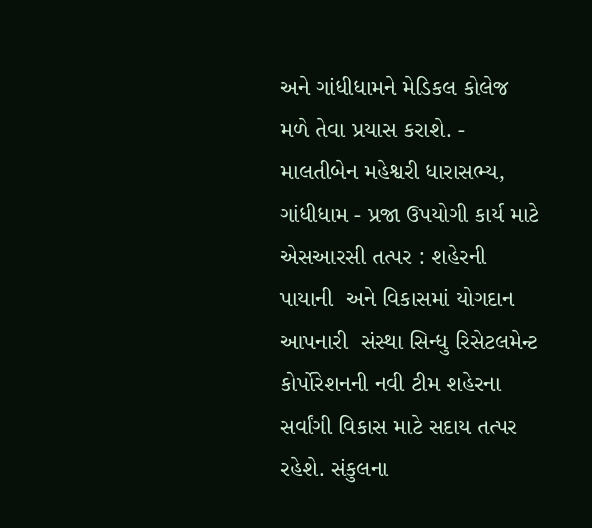અને ગાંધીધામને મેડિકલ કોલેજ મળે તેવા પ્રયાસ કરાશે. - માલતીબેન મહેશ્વરી ધારાસભ્ય, ગાંધીધામ - પ્રજા ઉપયોગી કાર્ય માટે એસઆરસી તત્પર : શહેરની પાયાની  અને વિકાસમાં યોગદાન આપનારી  સંસ્થા સિન્ધુ રિસેટલમેન્ટ કોર્પોરેશનની નવી ટીમ શહેરના સર્વાંગી વિકાસ માટે સદાય તત્પર રહેશે. સંકુલના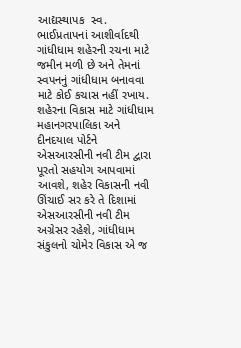આદ્યસ્થાપક  સ્વ. ભાઈપ્રતાપનાં આશીર્વાદથી ગાંધીધામ શહેરની રચના માટે જમીન મળી છે અને તેમનાં સ્વપનનું ગાંધીધામ બનાવવા માટે કોઈ કચાસ નહીં રખાય. શહેરના વિકાસ માટે ગાંધીધામ મહાનગરપાલિકા અને દીનદયાલ પોર્ટને  એસઆરસીની નવી ટીમ દ્વારા પૂરતો સહયોગ આપવામાં આવશે, શહેર વિકાસની નવી ઊંચાઈ સર કરે તે દિશામાં એસઆરસીની નવી ટીમ અગ્રેસર રહેશે, ગાંધીધામ સંકુલનો ચોમેર વિકાસ એ જ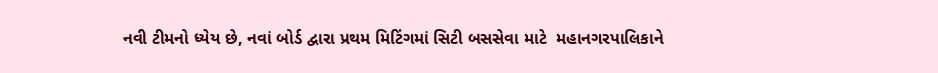નવી ટીમનો ધ્યેય છે, નવાં બોર્ડ દ્વારા પ્રથમ મિટિંગમાં સિટી બસસેવા માટે  મહાનગરપાલિકાને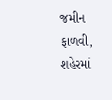જમીન ફાળવી, શહેરમાં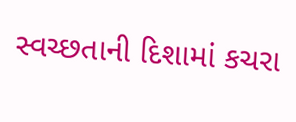સ્વચ્છતાની દિશામાં કચરા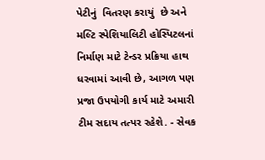પેટીનું  વિતરણ કરાયું  છે અને મલ્ટિ સ્પેશિયાલિટી હોસ્પિટલનાં નિર્માણ માટે ટેન્ડર પ્રક્રિયા હાથ ધરવામાં આવી છે, આગળ પણ પ્રજા ઉપયોગી કાર્ય માટે અમારી ટીમ સદાય તત્પર રહેશે. - સેવક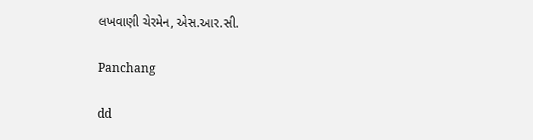લખવાણી ચેરમેન, એસ.આર.સી.

Panchang

dd